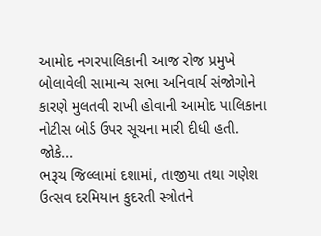આમોદ નગરપાલિકાની આજ રોજ પ્રમુખે બોલાવેલી સામાન્ય સભા અનિવાર્ય સંજોગોને કારણે મુલતવી રાખી હોવાની આમોદ પાલિકાના નોટીસ બોર્ડ ઉપર સૂચના મારી દીધી હતી. જોકે...
ભરૂચ જિલ્લામાં દશામાં, તાજીયા તથા ગણેશ ઉત્સવ દરમિયાન કુદરતી સ્ત્રોતને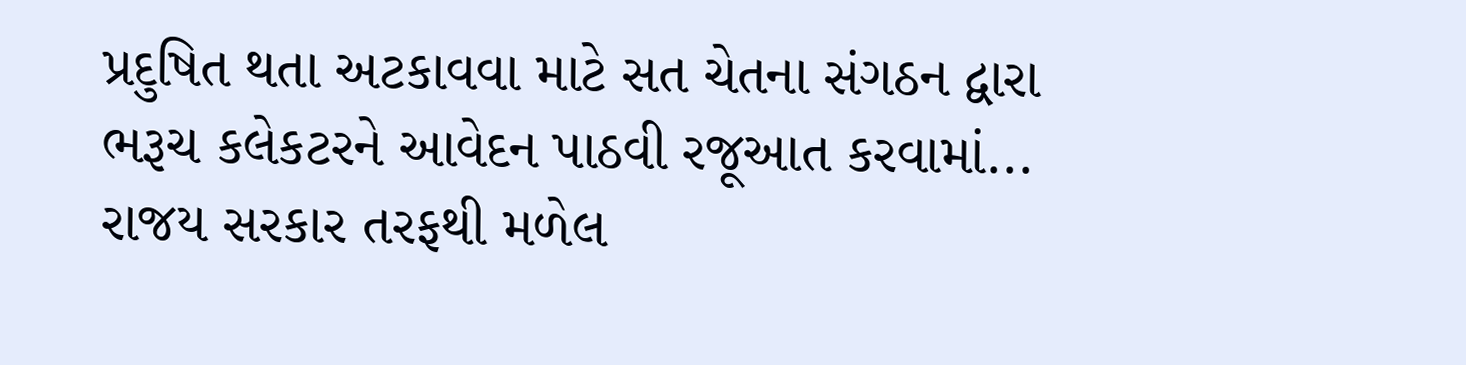પ્રદુષિત થતા અટકાવવા માટે સત ચેતના સંગઠન દ્વારા ભરૂચ કલેકટરને આવેદન પાઠવી રજૂઆત કરવામાં...
રાજય સરકાર તરફથી મળેલ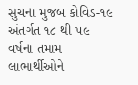સુચના મુજબ કોવિડ-૧૯ અંતર્ગત ૧૮ થી ૫૯ વર્ષના તમામ લાભાર્થીઓને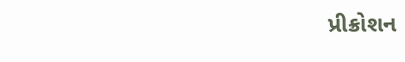પ્રીક્રોશન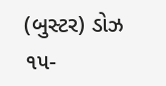(બુસ્ટર) ડોઝ ૧૫-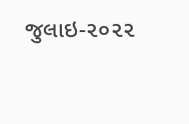જુલાઇ-૨૦૨૨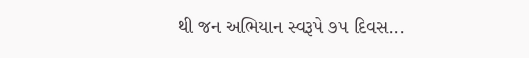થી જન અભિયાન સ્વરૂપે ૭૫ દિવસ...